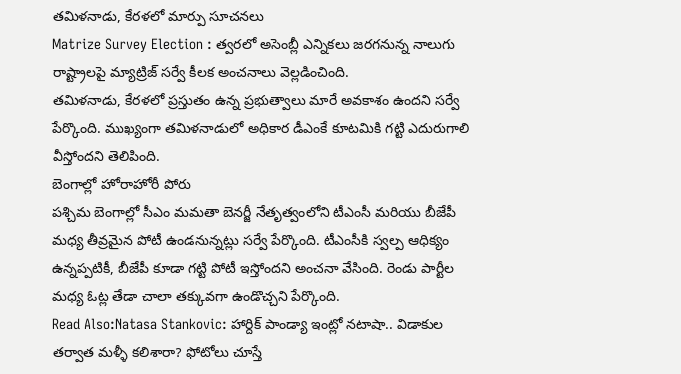తమిళనాడు, కేరళలో మార్పు సూచనలు
Matrize Survey Election : త్వరలో అసెంబ్లీ ఎన్నికలు జరగనున్న నాలుగు రాష్ట్రాలపై మ్యాట్రిజ్ సర్వే కీలక అంచనాలు వెల్లడించింది.
తమిళనాడు, కేరళలో ప్రస్తుతం ఉన్న ప్రభుత్వాలు మారే అవకాశం ఉందని సర్వే పేర్కొంది. ముఖ్యంగా తమిళనాడులో అధికార డీఎంకే కూటమికి గట్టి ఎదురుగాలి వీస్తోందని తెలిపింది.
బెంగాల్లో హోరాహోరీ పోరు
పశ్చిమ బెంగాల్లో సీఎం మమతా బెనర్జీ నేతృత్వంలోని టీఎంసీ మరియు బీజేపీ మధ్య తీవ్రమైన పోటీ ఉండనున్నట్లు సర్వే పేర్కొంది. టీఎంసీకి స్వల్ప ఆధిక్యం ఉన్నప్పటికీ, బీజేపీ కూడా గట్టి పోటీ ఇస్తోందని అంచనా వేసింది. రెండు పార్టీల మధ్య ఓట్ల తేడా చాలా తక్కువగా ఉండొచ్చని పేర్కొంది.
Read Also:Natasa Stankovic: హార్దిక్ పాండ్యా ఇంట్లో నటాషా.. విడాకుల తర్వాత మళ్ళీ కలిశారా? ఫోటోలు చూస్తే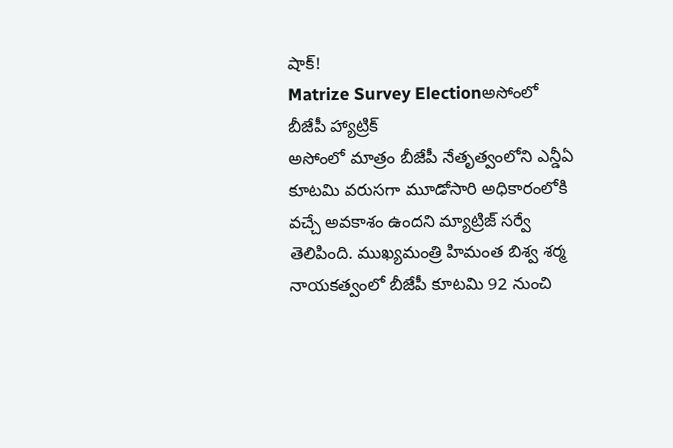షాక్!
Matrize Survey Electionఅసోంలో బీజేపీ హ్యాట్రిక్
అసోంలో మాత్రం బీజేపీ నేతృత్వంలోని ఎన్డీఏ కూటమి వరుసగా మూడోసారి అధికారంలోకి వచ్చే అవకాశం ఉందని మ్యాట్రిజ్ సర్వే తెలిపింది. ముఖ్యమంత్రి హిమంత బిశ్వ శర్మ నాయకత్వంలో బీజేపీ కూటమి 92 నుంచి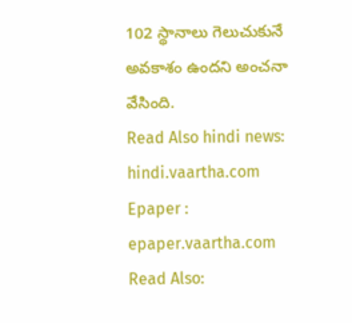102 స్థానాలు గెలుచుకునే అవకాశం ఉందని అంచనా వేసింది.
Read Also hindi news: hindi.vaartha.com
Epaper : epaper.vaartha.com
Read Also: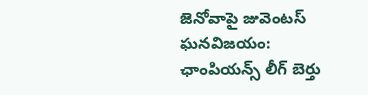జెనోవాపై జువెంటస్ ఘనవిజయం: ఛాంపియన్స్ లీగ్ బెర్తు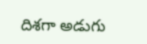దిశగా అడుగు